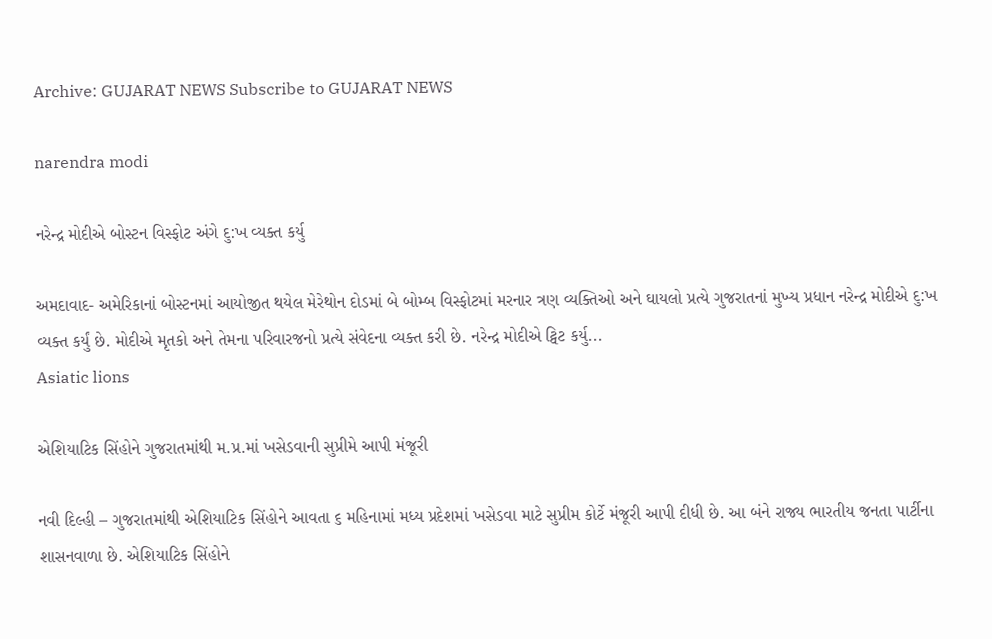Archive: GUJARAT NEWS Subscribe to GUJARAT NEWS

narendra modi

નરેન્દ્ર મોદીએ બોસ્ટન વિસ્ફોટ અંગે દુ:ખ વ્યક્ત કર્યુ

અમદાવાદ- અમેરિકાનાં બોસ્ટનમાં આયોજીત થયેલ મેરેથોન દોડમાં બે બોમ્બ વિસ્ફોટમાં મરનાર ત્રણ વ્યક્તિઓ અને ઘાયલો પ્રત્યે ગુજરાતનાં મુખ્ય પ્રધાન નરેન્દ્ર મોદીએ દુ:ખ વ્યક્ત કર્યું છે. મોદીએ મૃતકો અને તેમના પરિવારજનો પ્રત્યે સંવેદના વ્યક્ત કરી છે. નરેન્દ્ર મોદીએ ટ્વિટ કર્યુ...
Asiatic lions

એશિયાટિક સિંહોને ગુજરાતમાંથી મ.પ્ર.માં ખસેડવાની સુપ્રીમે આપી મંજૂરી

નવી દિલ્હી – ગુજરાતમાંથી એશિયાટિક સિંહોને આવતા ૬ મહિનામાં મધ્ય પ્રદેશમાં ખસેડવા માટે સુપ્રીમ કોર્ટે મંજૂરી આપી દીધી છે. આ બંને રાજ્ય ભારતીય જનતા પાર્ટીના શાસનવાળા છે. એશિયાટિક સિંહોને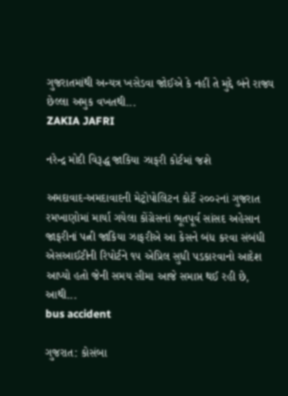ગુજરાતમાંથી અન્યત્ર ખસેડવા જોઈએ કે નહીં તે મુદ્દે બંને રાજ્ય છેલ્લા અમુક વખતથી...
ZAKIA JAFRI

નરેન્દ્ર મોદી વિરૂદ્ધ જાકિયા ઝાફરી કોર્ટમાં જશે

અમદાવાદ-અમદાવાદની મેટ્રોપોલિટન કોર્ટે ૨૦૦૨નાં ગુજરાત રમખાણોમાં માર્યા ગયેલા કોંગ્રેસનાં ભૂતપૂર્વ સાંસદ અહેસાન જાફરીનાં પત્ની જાકિયા ઝાફરીએ આ કેસને બંધ કરવા સંબંધી એસઆઈટીની રિપોર્ટને ૧૫ એપ્રિલ સુધી પડકારવાનો આદેશ આપ્યો હતો જેની સમય સીમા આજે સમાપ્ત થઈ રહી છે, આથી...
bus accident

ગુજરાત: કોસંબા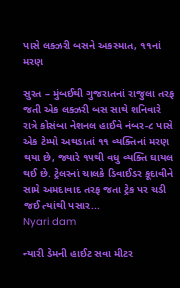પાસે લક્ઝરી બસને અકસ્માત, ૧૧નાં મરણ

સુરત – મુંબઈથી ગુજરાતનાં રાજુલા તરફ જતી એક લક્ઝરી બસ સાથે શનિવારે રાત્રે કોસંબા નેશનલ હાઈવે નંબર-૮ પાસે એક ટેમ્પો અથડાતાં ૧૧ વ્યક્તિનાં મરણ થયા છે, જ્યારે ૧૫થી વધુ વ્યક્તિ ઘાયલ થઈ છે. ટ્રેલરનાં ચાલકે ડિવાઈડર કૂદાવીને સામે અમદાવાદ તરફ જતા ટ્રેક પર ચડી જઈ ત્યાંથી પસાર...
Nyari dam

ન્યારી ડેમની હાઈટ સવા મીટર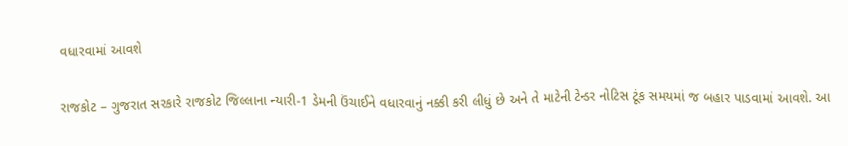વધારવામાં આવશે

રાજકોટ – ગુજરાત સરકારે રાજકોટ જિલ્લાના ન્યારી-1 ડેમની ઉંચાઈને વધારવાનું નક્કી કરી લીધું છે અને તે માટેની ટેન્ડર નોટિસ ટૂંક સમયમાં જ બહાર પાડવામાં આવશે. આ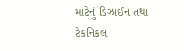માટેનું ડિઝાઈન તથા ટેકનિકલ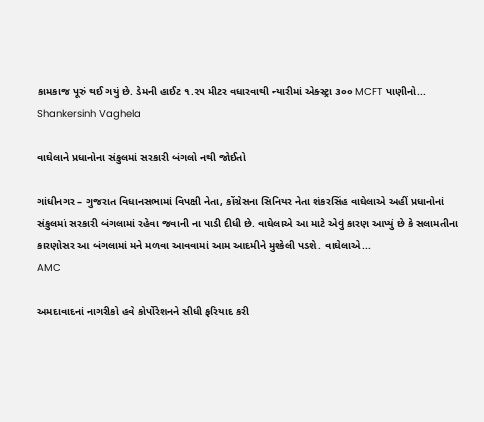કામકાજ પૂરું થઈ ગયું છે. ડેમની હાઈટ ૧.૨૫ મીટર વધારવાથી ન્યારીમાં એક્સ્ટ્રા ૩૦૦ MCFT પાણીનો...
Shankersinh Vaghela

વાઘેલાને પ્રધાનોના સંકુલમાં સરકારી બંગલો નથી જોઈતો

ગાંધીનગર – ગુજરાત વિધાનસભામાં વિપક્ષી નેતા, કોંગ્રેસના સિનિયર નેતા શંકરસિંહ વાઘેલાએ અહીં પ્રધાનોનાં સંકુલમાં સરકારી બંગલામાં રહેવા જવાની ના પાડી દીધી છે. વાઘેલાએ આ માટે એવું કારણ આપ્યું છે કે સલામતીના કારણોસર આ બંગલામાં મને મળવા આવવામાં આમ આદમીને મુશ્કેલી પડશે. વાઘેલાએ...
AMC

અમદાવાદનાં નાગરીકો હવે કોર્પોરેશનને સીધી ફરિયાદ કરી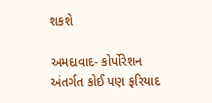શકશે

અમદાવાદ- કોર્પોરેશન અંતર્ગત કોઈ પણ ફરિયાદ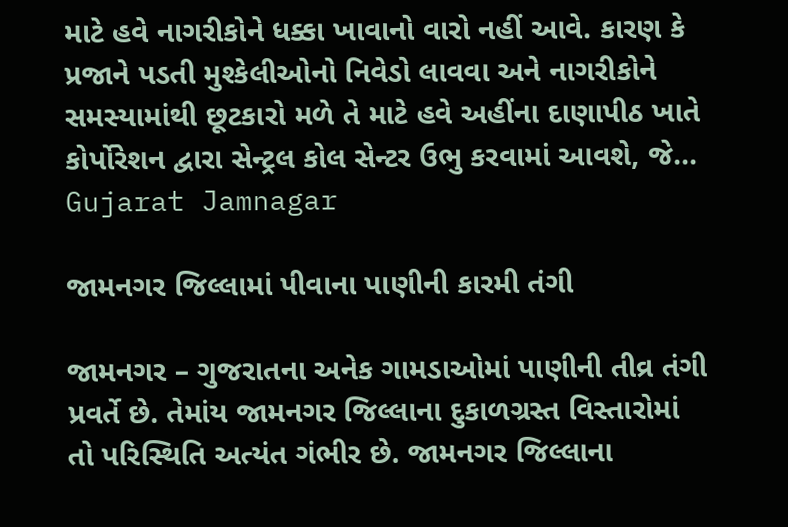માટે હવે નાગરીકોને ધક્કા ખાવાનો વારો નહીં આવે. કારણ કે પ્રજાને પડતી મુશ્કેલીઓનો નિવેડો લાવવા અને નાગરીકોને સમસ્યામાંથી છૂટકારો મળે તે માટે હવે અહીંના દાણાપીઠ ખાતે કોર્પોરેશન દ્વારા સેન્ટ્રલ કોલ સેન્ટર ઉભુ કરવામાં આવશે, જે...
Gujarat Jamnagar

જામનગર જિલ્લામાં પીવાના પાણીની કારમી તંગી

જામનગર – ગુજરાતના અનેક ગામડાઓમાં પાણીની તીવ્ર તંગી પ્રવર્તે છે. તેમાંય જામનગર જિલ્લાના દુકાળગ્રસ્ત વિસ્તારોમાં તો પરિસ્થિતિ અત્યંત ગંભીર છે. જામનગર જિલ્લાના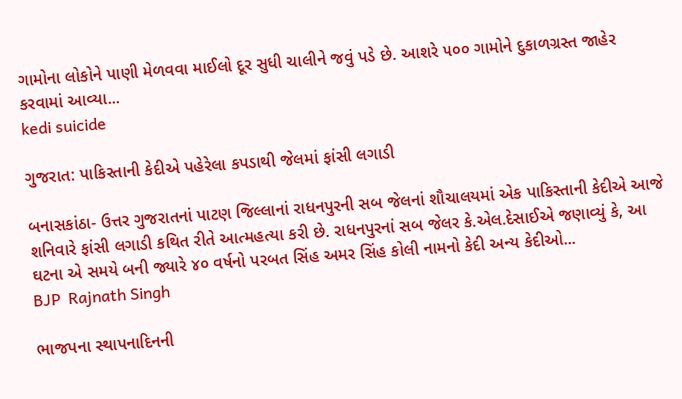ગામોના લોકોને પાણી મેળવવા માઈલો દૂર સુધી ચાલીને જવું પડે છે. આશરે ૫૦૦ ગામોને દુકાળગ્રસ્ત જાહેર કરવામાં આવ્યા...
kedi suicide

ગુજરાત: પાકિસ્તાની કેદીએ પહેરેલા કપડાથી જેલમાં ફાંસી લગાડી

બનાસકાંઠા- ઉત્તર ગુજરાતનાં પાટણ જિલ્લાનાં રાધનપુરની સબ જેલનાં શૌચાલયમાં એક પાકિસ્તાની કેદીએ આજે શનિવારે ફાંસી લગાડી કથિત રીતે આત્મહત્યા કરી છે. રાધનપુરનાં સબ જેલર કે.એલ.દેસાઈએ જણાવ્યું કે, આ ઘટના એ સમયે બની જ્યારે ૪૦ વર્ષનો પરબત સિંહ અમર સિંહ કોલી નામનો કેદી અન્ય કેદીઓ...
BJP  Rajnath Singh

ભાજપના સ્થાપનાદિનની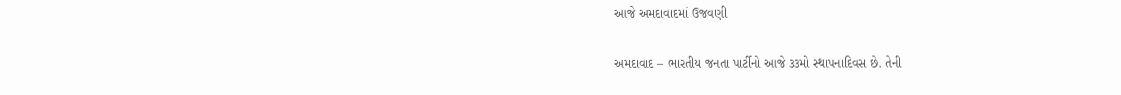આજે અમદાવાદમાં ઉજવણી

અમદાવાદ – ભારતીય જનતા પાર્ટીનો આજે ૩૩મો સ્થાપનાદિવસ છે. તેની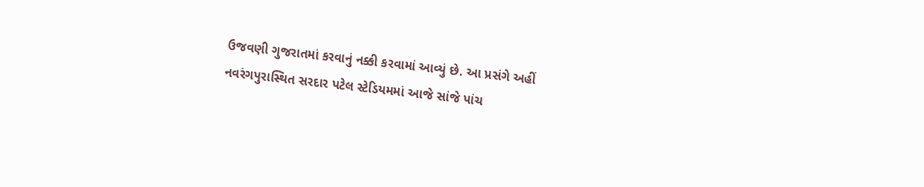ઉજવણી ગુજરાતમાં કરવાનું નક્કી કરવામાં આવ્યું છે. આ પ્રસંગે અહીં નવરંગપુરાસ્થિત સરદાર પટેલ સ્ટેડિયમમાં આજે સાંજે પાંચ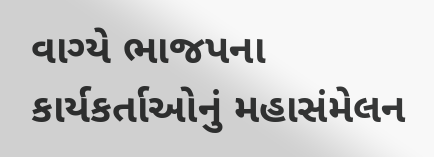વાગ્યે ભાજપના કાર્યકર્તાઓનું મહાસંમેલન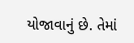યોજાવાનું છે. તેમાં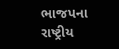ભાજપના રાષ્ટ્રીય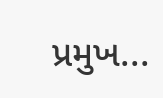પ્રમુખ...